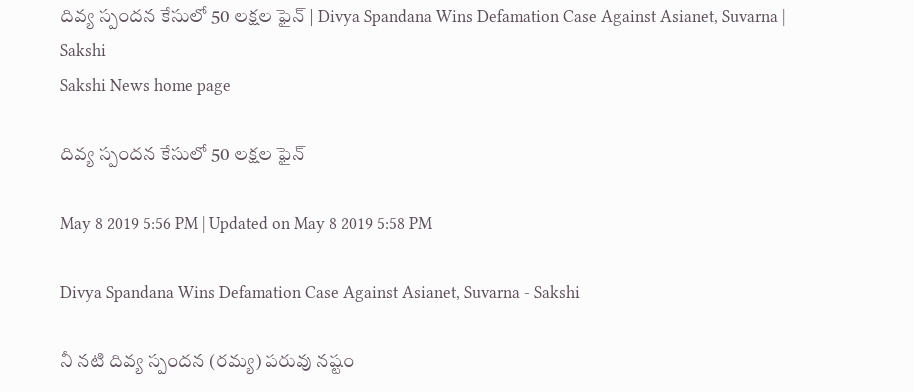దివ్య స్పందన కేసులో 50 లక్షల ఫైన్‌ | Divya Spandana Wins Defamation Case Against Asianet, Suvarna | Sakshi
Sakshi News home page

దివ్య స్పందన కేసులో 50 లక్షల ఫైన్‌

May 8 2019 5:56 PM | Updated on May 8 2019 5:58 PM

Divya Spandana Wins Defamation Case Against Asianet, Suvarna - Sakshi

నీ నటి దివ్య స్పందన (రమ్య) పరువు నష్టం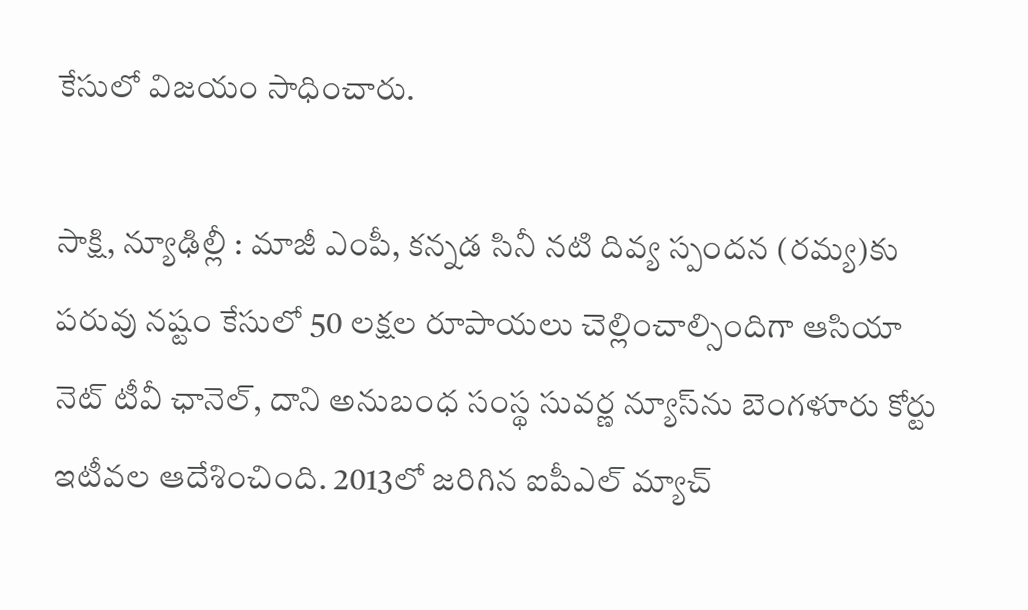కేసులో విజయం సాధించారు.

సాక్షి, న్యూఢిల్లీ : మాజీ ఎంపీ, కన్నడ సినీ నటి దివ్య స్పందన (రమ్య)కు పరువు నష్టం కేసులో 50 లక్షల రూపాయలు చెల్లించాల్సిందిగా ఆసియా నెట్‌ టీవీ ఛానెల్, దాని అనుబంధ సంస్థ సువర్ణ న్యూస్‌ను బెంగళూరు కోర్టు ఇటీవల ఆదేశించింది. 2013లో జరిగిన ఐపీఎల్‌ మ్యాచ్‌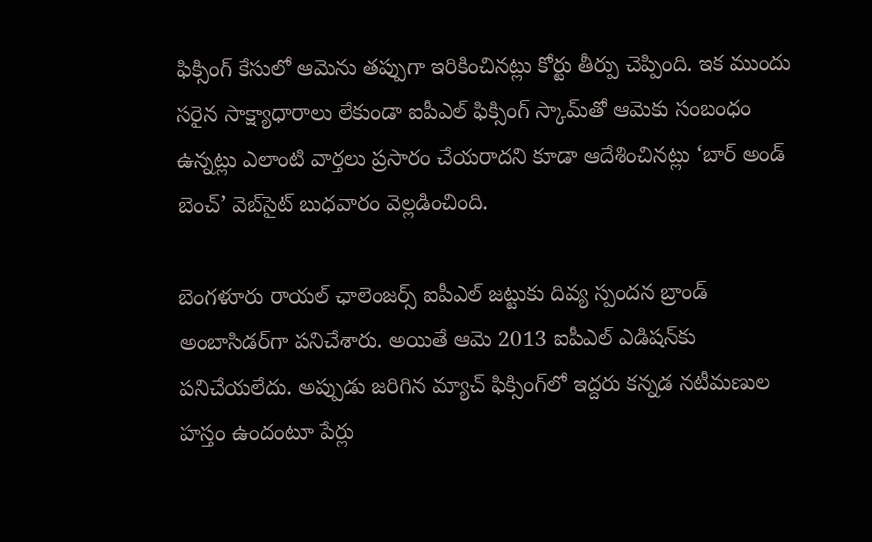ఫిక్సింగ్‌ కేసులో ఆమెను తప్పుగా ఇరికించినట్లు కోర్టు తీర్పు చెప్పింది. ఇక ముందు సరైన సాక్ష్యాధారాలు లేకుండా ఐపీఎల్‌ ఫిక్సింగ్‌ స్కామ్‌తో ఆమెకు సంబంధం ఉన్నట్లు ఎలాంటి వార్తలు ప్రసారం చేయరాదని కూడా ఆదేశించినట్లు ‘బార్‌ అండ్‌ బెంచ్‌’ వెబ్‌సైట్‌ బుధవారం వెల్లడించింది.

బెంగళూరు రాయల్‌ ఛాలెంజర్స్‌ ఐపీఎల్‌ జట్టుకు దివ్య స్పందన బ్రాండ్‌ అంబాసిడర్‌గా పనిచేశారు. అయితే ఆమె 2013 ఐపీఎల్‌ ఎడిషన్‌కు పనిచేయలేదు. అప్పుడు జరిగిన మ్యాచ్‌ ఫిక్సింగ్‌లో ఇద్దరు కన్నడ నటీమణుల హస్తం ఉందంటూ పేర్లు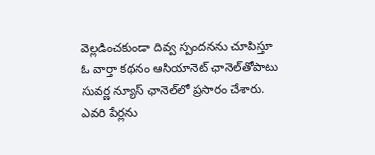వెల్లడించకుండా దివ్వ స్పందనను చూపిస్తూ ఓ వార్తా కథనం ఆసియానెట్‌ ఛానెల్‌తోపాటు సువర్ణ న్యూస్‌ ఛానెల్‌లో ప్రసారం చేశారు. ఎవరి పేర్లను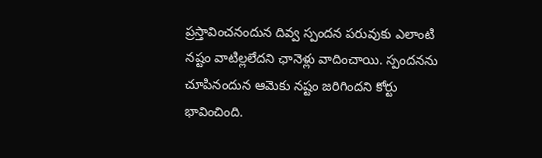ప్రస్తావించనందున దివ్వ స్పందన పరువుకు ఎలాంటి నష్టం వాటిల్లలేదని ఛానెళ్లు వాదించాయి. స్పందనను చూపినందున ఆమెకు నష్టం జరిగిందని కోర్టు భావించింది.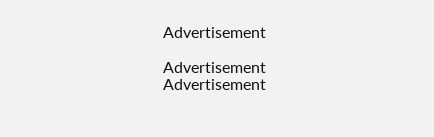Advertisement

Advertisement
Advertisement